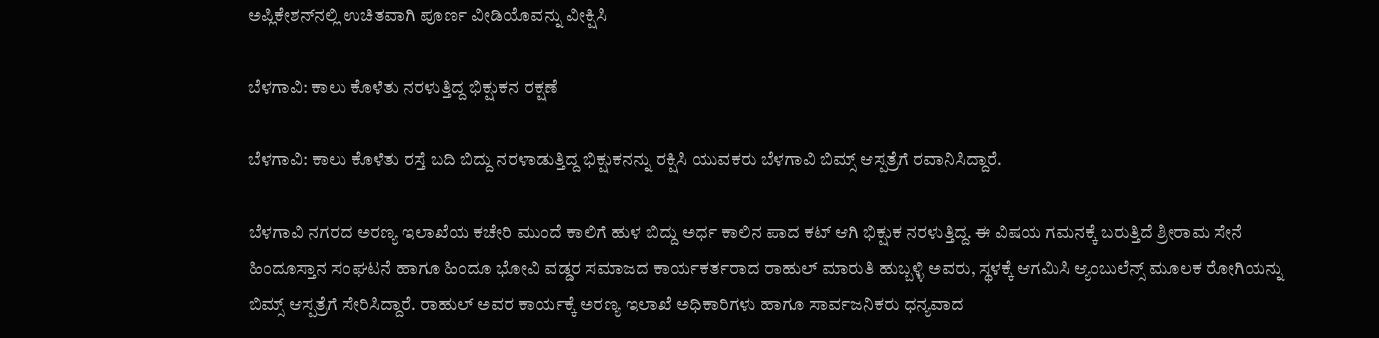ಅಪ್ಲಿಕೇಶನ್‌ನಲ್ಲಿ ಉಚಿತವಾಗಿ ಪೂರ್ಣ ವೀಡಿಯೊವನ್ನು ವೀಕ್ಷಿಸಿ

ಬೆಳಗಾವಿ: ಕಾಲು ಕೊಳೆತು ನರಳುತ್ತಿದ್ದ ಭಿಕ್ಷುಕನ ರಕ್ಷಣೆ

ಬೆಳಗಾವಿ: ಕಾಲು ಕೊಳೆತು ರಸ್ತೆ ಬದಿ ಬಿದ್ದು ನರಳಾಡುತ್ತಿದ್ದ ಭಿಕ್ಷುಕನನ್ನು ರಕ್ಷಿಸಿ ಯುವಕರು ಬೆಳಗಾವಿ ಬಿಮ್ಸ್ ಆಸ್ಪತ್ರೆಗೆ ರವಾನಿಸಿದ್ದಾರೆ.

ಬೆಳಗಾವಿ ನಗರದ ಅರಣ್ಯ ಇಲಾಖೆಯ ಕಚೇರಿ ಮುಂದೆ ಕಾಲಿಗೆ ಹುಳ ಬಿದ್ದು ಅರ್ಧ ಕಾಲಿನ ಪಾದ ಕಟ್ ಆಗಿ ಭಿಕ್ಷುಕ ನರಳುತ್ತಿದ್ದ. ಈ ವಿಷಯ ಗಮನಕ್ಕೆ ಬರುತ್ತಿದೆ ಶ್ರೀರಾಮ ಸೇನೆ ಹಿಂದೂಸ್ತಾನ ಸಂಘಟನೆ ಹಾಗೂ ಹಿಂದೂ ಭೋವಿ ವಡ್ಡರ ಸಮಾಜದ ಕಾರ್ಯಕರ್ತರಾದ ರಾಹುಲ್ ಮಾರುತಿ ಹುಬ್ಬಳ್ಳಿ ಅವರು, ಸ್ಥಳಕ್ಕೆ ಆಗಮಿಸಿ ಆ್ಯಂಬುಲೆನ್ಸ್ ಮೂಲಕ ರೋಗಿಯನ್ನು ಬಿಮ್ಸ್ ಆಸ್ಪತ್ರೆಗೆ ಸೇರಿಸಿದ್ದಾರೆ. ರಾಹುಲ್ ಅವರ ಕಾರ್ಯಕ್ಕೆ ಅರಣ್ಯ ಇಲಾಖೆ ಅಧಿಕಾರಿಗಳು ಹಾಗೂ ಸಾರ್ವಜನಿಕರು ಧನ್ಯವಾದ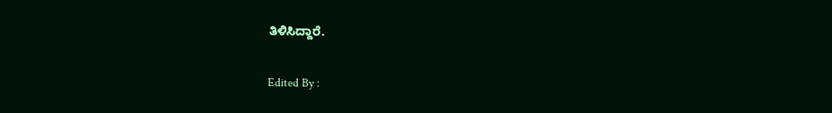ತಿಳಿಸಿದ್ದಾರೆ.

Edited By :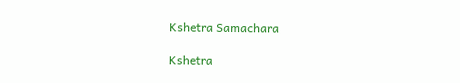Kshetra Samachara

Kshetra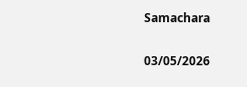Samachara

03/05/2026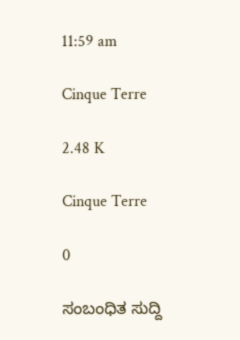11:59 am

Cinque Terre

2.48 K

Cinque Terre

0

ಸಂಬಂಧಿತ ಸುದ್ದಿ